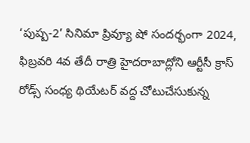‘పుష్ప-2’ సినిమా ప్రివ్యూ షో సందర్భంగా 2024, ఫిబ్రవరి 4వ తేదీ రాత్రి హైదరాబాద్లోని ఆర్టీసీ క్రాస్ రోడ్స్ సంధ్య థియేటర్ వద్ద చోటుచేసుకున్న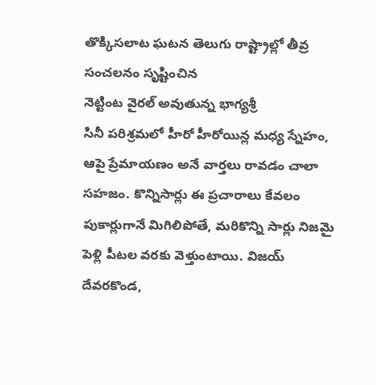తొక్కిసలాట ఘటన తెలుగు రాష్ట్రాల్లో తీవ్ర సంచలనం సృష్టించిన
నెట్టింట వైరల్ అవుతున్న భాగ్యశ్రీ
సినీ పరిశ్రమలో హీరో హీరోయిన్ల మధ్య స్నేహం, ఆపై ప్రేమాయణం అనే వార్తలు రావడం చాలా సహజం. కొన్నిసార్లు ఈ ప్రచారాలు కేవలం పుకార్లుగానే మిగిలిపోతే, మరికొన్ని సార్లు నిజమై పెళ్లి పీటల వరకు వెళ్తుంటాయి. విజయ్ దేవరకొండ,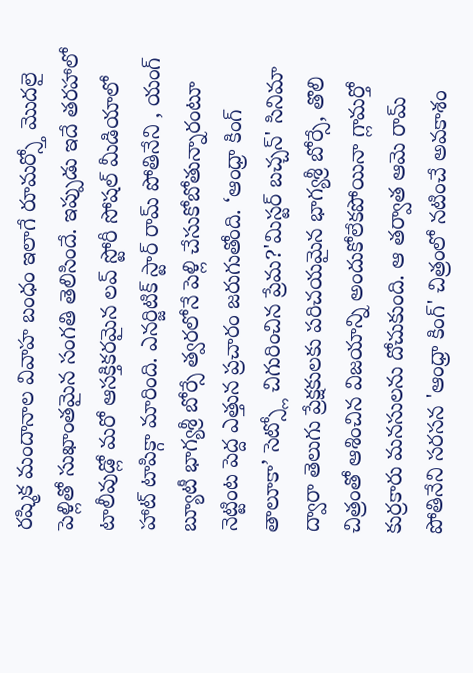రష్మిక మందానాల వివాహ బంధం ఇలాగే రూమర్స్తో మొదలై పెళ్లితో సుఖాంతమైన సంగతి తెలిసిందే. ఇప్పుడు ఇదే తరహాలో టాలీవుడ్లో మరో ఆసక్తికరమైన లవ్ స్టోరీ సోషల్ మీడియాలో హాట్ టాపిక్గా మారింది. ఎనర్జిటిక్ స్టార్ రామ్ పోతినేని , యంగ్ బ్యూటీ భాగ్యశ్రీ బోర్సే త్వరలోనే పెళ్లి చేసుకోబోతున్నారంటూ నెట్టింట పెద్ద ఎత్తున ప్రచారం జరుగుతోంది. ‘ఆంధ్రా కింగ్ తాలూకా’ సెట్స్లో చిగురించిన ప్రేమ?'మిస్టర్ బచ్చన్' సినిమా ద్వారా తెలుగు ప్రేక్షకులకు పరిచయమైన భాగ్యశ్రీ బోర్సే, తొలి చిత్రంతో ఆశించిన విజయాన్ని అందుకోలేకపోయినా గ్లామర్తో కుర్రకారు మనసులను దోచుకుంది. ఆ తర్వాత ఆమె రామ్ పోతినేని సరసన 'ఆంధ్రా కింగ్' చిత్రంలో నటించే అవకాశం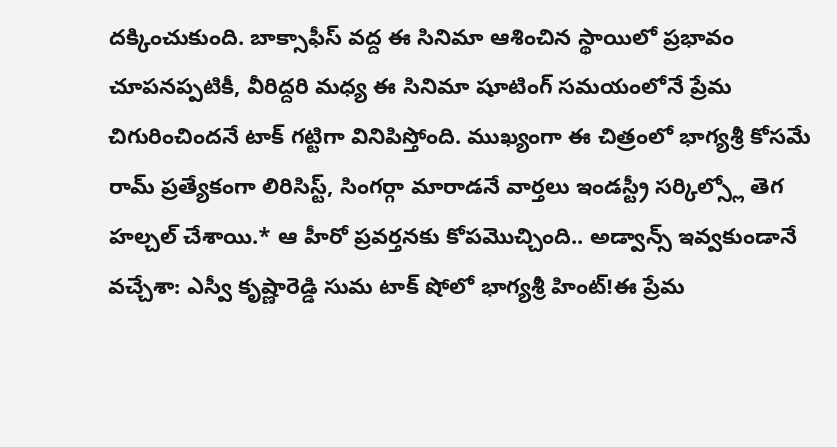దక్కించుకుంది. బాక్సాఫీస్ వద్ద ఈ సినిమా ఆశించిన స్థాయిలో ప్రభావం చూపనప్పటికీ, వీరిద్దరి మధ్య ఈ సినిమా షూటింగ్ సమయంలోనే ప్రేమ చిగురించిందనే టాక్ గట్టిగా వినిపిస్తోంది. ముఖ్యంగా ఈ చిత్రంలో భాగ్యశ్రీ కోసమే రామ్ ప్రత్యేకంగా లిరిసిస్ట్, సింగర్గా మారాడనే వార్తలు ఇండస్ట్రీ సర్కిల్స్లో తెగ హల్చల్ చేశాయి.* ఆ హీరో ప్రవర్తనకు కోపమొచ్చింది.. అడ్వాన్స్ ఇవ్వకుండానే వచ్చేశా: ఎస్వీ కృష్ణారెడ్డి సుమ టాక్ షోలో భాగ్యశ్రీ హింట్!ఈ ప్రేమ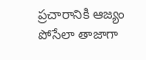ప్రచారానికి ఆజ్యం పోసేలా తాజాగా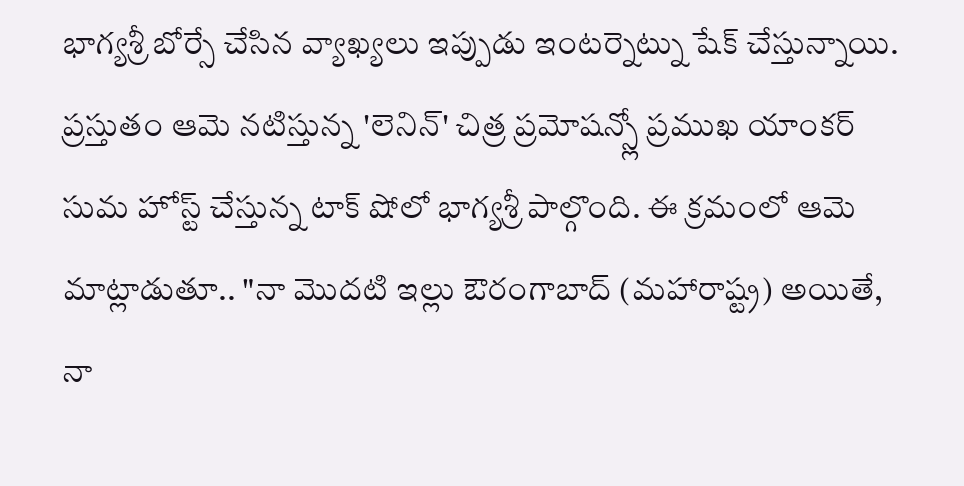భాగ్యశ్రీ బోర్సే చేసిన వ్యాఖ్యలు ఇప్పుడు ఇంటర్నెట్ను షేక్ చేస్తున్నాయి. ప్రస్తుతం ఆమె నటిస్తున్న 'లెనిన్' చిత్ర ప్రమోషన్స్లో ప్రముఖ యాంకర్ సుమ హోస్ట్ చేస్తున్న టాక్ షోలో భాగ్యశ్రీ పాల్గొంది. ఈ క్రమంలో ఆమె మాట్లాడుతూ.. "నా మొదటి ఇల్లు ఔరంగాబాద్ (మహారాష్ట్ర) అయితే, నా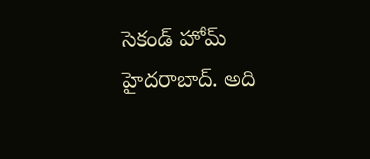సెకండ్ హోమ్ హైదరాబాద్. అది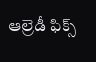ఆల్రెడీ ఫిక్స్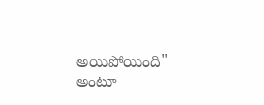అయిపోయింది" అంటూ